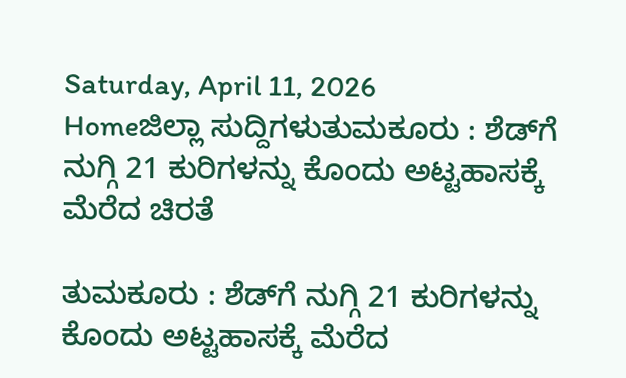Saturday, April 11, 2026
Homeಜಿಲ್ಲಾ ಸುದ್ದಿಗಳುತುಮಕೂರು : ಶೆಡ್‌ಗೆ ನುಗ್ಗಿ 21 ಕುರಿಗಳನ್ನು ಕೊಂದು ಅಟ್ಟಹಾಸಕ್ಕೆ ಮೆರೆದ ಚಿರತೆ

ತುಮಕೂರು : ಶೆಡ್‌ಗೆ ನುಗ್ಗಿ 21 ಕುರಿಗಳನ್ನು ಕೊಂದು ಅಟ್ಟಹಾಸಕ್ಕೆ ಮೆರೆದ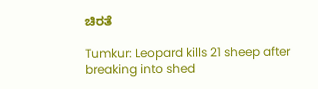ಚಿರತೆ

Tumkur: Leopard kills 21 sheep after breaking into shed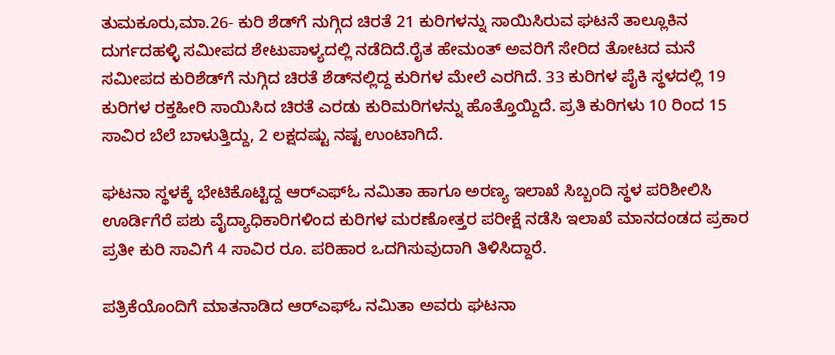ತುಮಕೂರು,ಮಾ.26- ಕುರಿ ಶೆಡ್‌ಗೆ ನುಗ್ಗಿದ ಚಿರತೆ 21 ಕುರಿಗಳನ್ನು ಸಾಯಿಸಿರುವ ಘಟನೆ ತಾಲ್ಲೂಕಿನ ದುರ್ಗದಹಳ್ಳಿ ಸಮೀಪದ ಶೇಟುಪಾಳ್ಯದಲ್ಲಿ ನಡೆದಿದೆ.ರೈತ ಹೇಮಂತ್‌ ಅವರಿಗೆ ಸೇರಿದ ತೋಟದ ಮನೆ ಸಮೀಪದ ಕುರಿಶೆಡ್‌ಗೆ ನುಗ್ಗಿದ ಚಿರತೆ ಶೆಡ್‌ನಲ್ಲಿದ್ದ ಕುರಿಗಳ ಮೇಲೆ ಎರಗಿದೆ. 33 ಕುರಿಗಳ ಪೈಕಿ ಸ್ಥಳದಲ್ಲಿ 19 ಕುರಿಗಳ ರಕ್ತಹೀರಿ ಸಾಯಿಸಿದ ಚಿರತೆ ಎರಡು ಕುರಿಮರಿಗಳನ್ನು ಹೊತ್ತೊಯ್ದಿದೆ. ಪ್ರತಿ ಕುರಿಗಳು 10 ರಿಂದ 15 ಸಾವಿರ ಬೆಲೆ ಬಾಳುತ್ತಿದ್ದು, 2 ಲಕ್ಷದಷ್ಟು ನಷ್ಟ ಉಂಟಾಗಿದೆ.

ಘಟನಾ ಸ್ಥಳಕ್ಕೆ ಭೇಟಿಕೊಟ್ಟಿದ್ದ ಆರ್‌ಎಫ್‌ಓ ನಮಿತಾ ಹಾಗೂ ಅರಣ್ಯ ಇಲಾಖೆ ಸಿಬ್ಬಂದಿ ಸ್ಥಳ ಪರಿಶೀಲಿಸಿ ಊರ್ಡಿಗೆರೆ ಪಶು ವೈದ್ಯಾಧಿಕಾರಿಗಳಿಂದ ಕುರಿಗಳ ಮರಣೋತ್ತರ ಪರೀಕ್ಷೆ ನಡೆಸಿ ಇಲಾಖೆ ಮಾನದಂಡದ ಪ್ರಕಾರ ಪ್ರತೀ ಕುರಿ ಸಾವಿಗೆ 4 ಸಾವಿರ ರೂ. ಪರಿಹಾರ ಒದಗಿಸುವುದಾಗಿ ತಿಳಿಸಿದ್ದಾರೆ.

ಪತ್ರಿಕೆಯೊಂದಿಗೆ ಮಾತನಾಡಿದ ಆರ್‌ಎಫ್‌ಓ ನಮಿತಾ ಅವರು ಘಟನಾ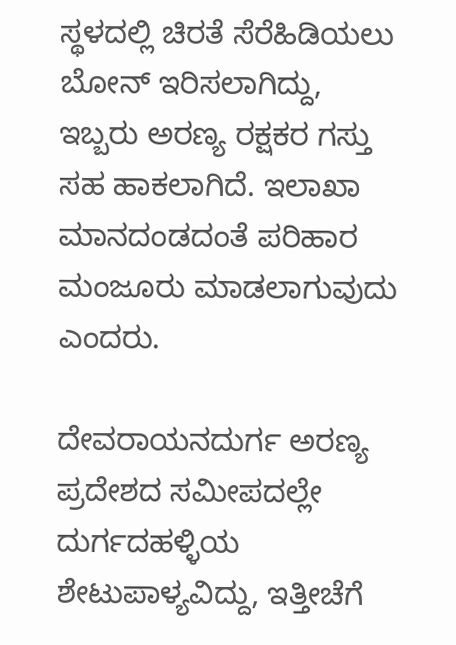ಸ್ಥಳದಲ್ಲಿ ಚಿರತೆ ಸೆರೆಹಿಡಿಯಲು ಬೋನ್‌ ಇರಿಸಲಾಗಿದ್ದು, ಇಬ್ಬರು ಅರಣ್ಯ ರಕ್ಷಕರ ಗಸ್ತು ಸಹ ಹಾಕಲಾಗಿದೆ. ಇಲಾಖಾ ಮಾನದಂಡದಂತೆ ಪರಿಹಾರ ಮಂಜೂರು ಮಾಡಲಾಗುವುದು ಎಂದರು.

ದೇವರಾಯನದುರ್ಗ ಅರಣ್ಯ ಪ್ರದೇಶದ ಸಮೀಪದಲ್ಲೇ ದುರ್ಗದಹಳ್ಳಿಯ ಶೇಟುಪಾಳ್ಯವಿದ್ದು, ಇತ್ತೀಚೆಗೆ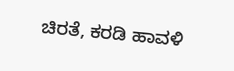ಚಿರತೆ, ಕರಡಿ ಹಾವಳಿ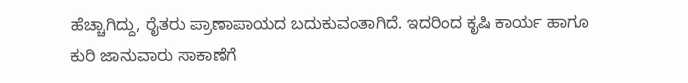ಹೆಚ್ಚಾಗಿದ್ದು, ರೈತರು ಪ್ರಾಣಾಪಾಯದ ಬದುಕುವಂತಾಗಿದೆ. ಇದರಿಂದ ಕೃಷಿ ಕಾರ್ಯ ಹಾಗೂ ಕುರಿ ಜಾನುವಾರು ಸಾಕಾಣೆಗೆ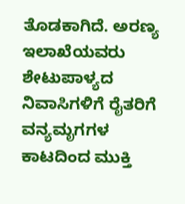ತೊಡಕಾಗಿದೆ. ಅರಣ್ಯ ಇಲಾಖೆಯವರು ಶೇಟುಪಾಳ್ಯದ ನಿವಾಸಿಗಳಿಗೆ ರೈತರಿಗೆ ವನ್ಯಮೃಗಗಳ ಕಾಟದಿಂದ ಮುಕ್ತಿ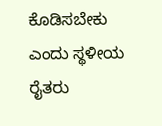ಕೊಡಿಸಬೇಕು ಎಂದು ಸ್ಥಳೀಯ ರೈತರು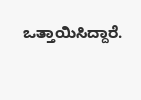ಒತ್ತಾಯಿಸಿದ್ದಾರೆ.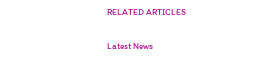RELATED ARTICLES

Latest News